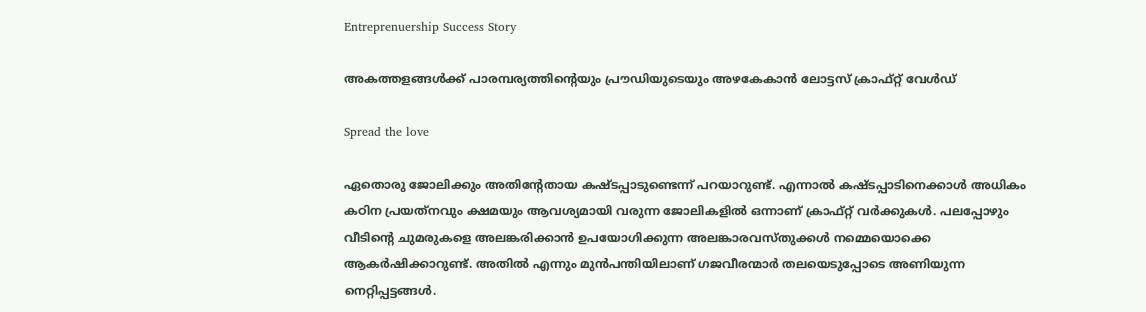Entreprenuership Success Story

അകത്തളങ്ങള്‍ക്ക് പാരമ്പര്യത്തിന്റെയും പ്രൗഡിയുടെയും അഴകേകാന്‍ ലോട്ടസ് ക്രാഫ്റ്റ് വേള്‍ഡ്

Spread the love

ഏതൊരു ജോലിക്കും അതിന്റേതായ കഷ്ടപ്പാടുണ്ടെന്ന് പറയാറുണ്ട്. എന്നാല്‍ കഷ്ടപ്പാടിനെക്കാള്‍ അധികം കഠിന പ്രയത്‌നവും ക്ഷമയും ആവശ്യമായി വരുന്ന ജോലികളില്‍ ഒന്നാണ് ക്രാഫ്റ്റ് വര്‍ക്കുകള്‍. പലപ്പോഴും വീടിന്റെ ചുമരുകളെ അലങ്കരിക്കാന്‍ ഉപയോഗിക്കുന്ന അലങ്കാരവസ്തുക്കള്‍ നമ്മെയൊക്കെ ആകര്‍ഷിക്കാറുണ്ട്. അതില്‍ എന്നും മുന്‍പന്തിയിലാണ് ഗജവീരന്മാര്‍ തലയെടുപ്പോടെ അണിയുന്ന നെറ്റിപ്പട്ടങ്ങള്‍.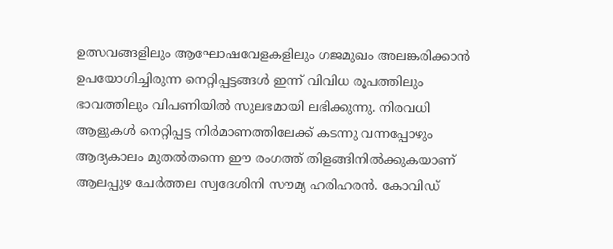ഉത്സവങ്ങളിലും ആഘോഷവേളകളിലും ഗജമുഖം അലങ്കരിക്കാന്‍ ഉപയോഗിച്ചിരുന്ന നെറ്റിപ്പട്ടങ്ങള്‍ ഇന്ന് വിവിധ രൂപത്തിലും ഭാവത്തിലും വിപണിയില്‍ സുലഭമായി ലഭിക്കുന്നു. നിരവധി ആളുകള്‍ നെറ്റിപ്പട്ട നിര്‍മാണത്തിലേക്ക് കടന്നു വന്നപ്പോഴും ആദ്യകാലം മുതല്‍തന്നെ ഈ രംഗത്ത് തിളങ്ങിനില്‍ക്കുകയാണ് ആലപ്പുഴ ചേര്‍ത്തല സ്വദേശിനി സൗമ്യ ഹരിഹരന്‍. കോവിഡ്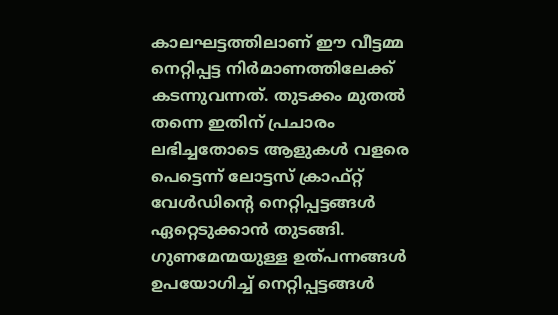കാലഘട്ടത്തിലാണ് ഈ വീട്ടമ്മ നെറ്റിപ്പട്ട നിര്‍മാണത്തിലേക്ക് കടന്നുവന്നത്. തുടക്കം മുതല്‍ തന്നെ ഇതിന് പ്രചാരം ലഭിച്ചതോടെ ആളുകള്‍ വളരെ പെട്ടെന്ന് ലോട്ടസ് ക്രാഫ്റ്റ് വേള്‍ഡിന്റെ നെറ്റിപ്പട്ടങ്ങള്‍ ഏറ്റെടുക്കാന്‍ തുടങ്ങി. ഗുണമേന്മയുള്ള ഉത്പന്നങ്ങള്‍ ഉപയോഗിച്ച് നെറ്റിപ്പട്ടങ്ങള്‍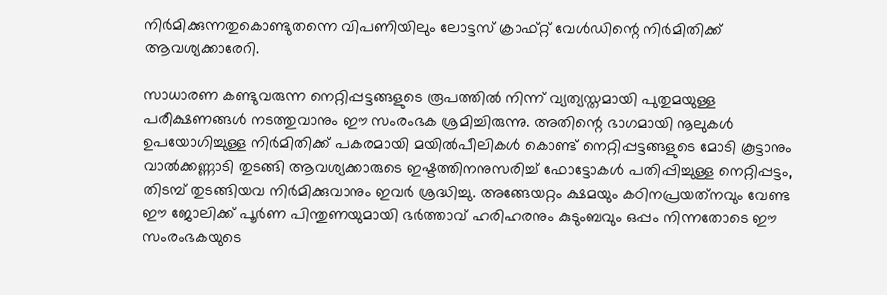നിര്‍മിക്കുന്നതുകൊണ്ടുതന്നെ വിപണിയിലും ലോട്ടസ് ക്രാഫ്റ്റ് വേള്‍ഡിന്റെ നിര്‍മിതിക്ക് ആവശ്യക്കാരേറി.

സാധാരണ കണ്ടുവരുന്ന നെറ്റിപ്പട്ടങ്ങളുടെ രൂപത്തില്‍ നിന്ന് വ്യത്യസ്തമായി പുതുമയുള്ള പരീക്ഷണങ്ങള്‍ നടത്തുവാനും ഈ സംരംഭക ശ്രമിച്ചിരുന്നു. അതിന്റെ ഭാഗമായി നൂലുകള്‍ ഉപയോഗിച്ചുള്ള നിര്‍മിതിക്ക് പകരമായി മയില്‍പീലികള്‍ കൊണ്ട് നെറ്റിപ്പട്ടങ്ങളുടെ മോടി കൂട്ടാനും വാല്‍ക്കണ്ണാടി തുടങ്ങി ആവശ്യക്കാരുടെ ഇഷ്ടത്തിനനുസരിച്ച് ഫോട്ടോകള്‍ പതിപ്പിച്ചുള്ള നെറ്റിപ്പട്ടം, തിടമ്പ് തുടങ്ങിയവ നിര്‍മിക്കുവാനും ഇവര്‍ ശ്രദ്ധിച്ചു. അങ്ങേയറ്റം ക്ഷമയും കഠിനപ്രയത്‌നവും വേണ്ട ഈ ജോലിക്ക് പൂര്‍ണ പിന്തുണയുമായി ഭര്‍ത്താവ് ഹരിഹരനും കുടുംബവും ഒപ്പം നിന്നതോടെ ഈ സംരംഭകയുടെ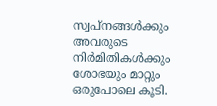സ്വപ്‌നങ്ങള്‍ക്കും അവരുടെ നിര്‍മിതികള്‍ക്കും ശോഭയും മാറ്റും ഒരുപോലെ കൂടി.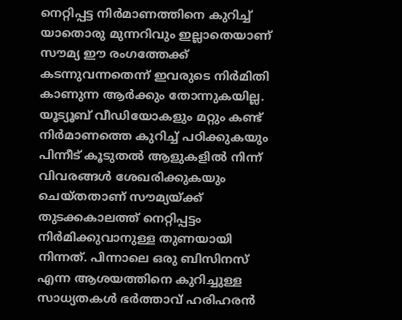നെറ്റിപ്പട്ട നിര്‍മാണത്തിനെ കുറിച്ച് യാതൊരു മുന്നറിവും ഇല്ലാതെയാണ് സൗമ്യ ഈ രംഗത്തേക്ക് കടന്നുവന്നതെന്ന് ഇവരുടെ നിര്‍മിതി കാണുന്ന ആര്‍ക്കും തോന്നുകയില്ല. യൂട്യൂബ് വീഡിയോകളും മറ്റും കണ്ട് നിര്‍മാണത്തെ കുറിച്ച് പഠിക്കുകയും പിന്നീട് കൂടുതല്‍ ആളുകളില്‍ നിന്ന് വിവരങ്ങള്‍ ശേഖരിക്കുകയും ചെയ്തതാണ് സൗമ്യയ്ക്ക് തുടക്കകാലത്ത് നെറ്റിപ്പട്ടം നിര്‍മിക്കുവാനുള്ള തുണയായി നിന്നത്. പിന്നാലെ ഒരു ബിസിനസ് എന്ന ആശയത്തിനെ കുറിച്ചുള്ള സാധ്യതകള്‍ ഭര്‍ത്താവ് ഹരിഹരന്‍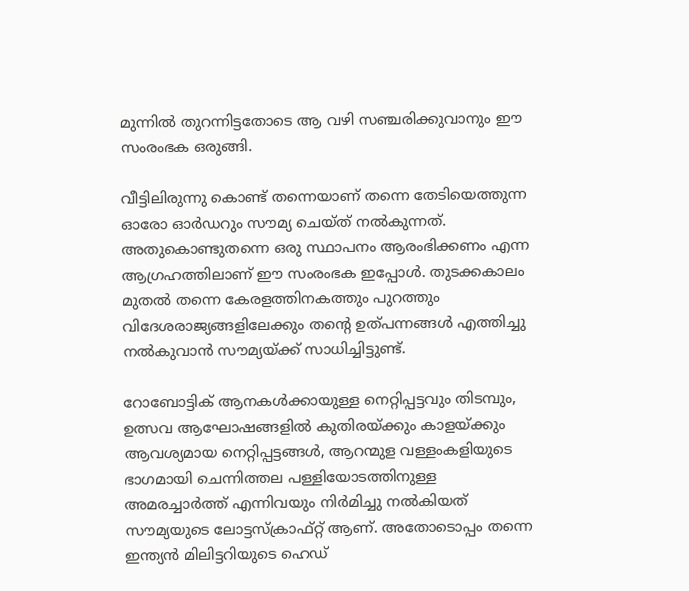മുന്നില്‍ തുറന്നിട്ടതോടെ ആ വഴി സഞ്ചരിക്കുവാനും ഈ സംരംഭക ഒരുങ്ങി.

വീട്ടിലിരുന്നു കൊണ്ട് തന്നെയാണ് തന്നെ തേടിയെത്തുന്ന ഓരോ ഓര്‍ഡറും സൗമ്യ ചെയ്ത് നല്‍കുന്നത്. അതുകൊണ്ടുതന്നെ ഒരു സ്ഥാപനം ആരംഭിക്കണം എന്ന ആഗ്രഹത്തിലാണ് ഈ സംരംഭക ഇപ്പോള്‍. തുടക്കകാലം മുതല്‍ തന്നെ കേരളത്തിനകത്തും പുറത്തും വിദേശരാജ്യങ്ങളിലേക്കും തന്റെ ഉത്പന്നങ്ങള്‍ എത്തിച്ചു നല്‍കുവാന്‍ സൗമ്യയ്ക്ക് സാധിച്ചിട്ടുണ്ട്.

റോബോട്ടിക് ആനകള്‍ക്കായുള്ള നെറ്റിപ്പട്ടവും തിടമ്പും, ഉത്സവ ആഘോഷങ്ങളില്‍ കുതിരയ്ക്കും കാളയ്ക്കും ആവശ്യമായ നെറ്റിപ്പട്ടങ്ങള്‍, ആറന്മുള വള്ളംകളിയുടെ ഭാഗമായി ചെന്നിത്തല പള്ളിയോടത്തിനുള്ള അമരച്ചാര്‍ത്ത് എന്നിവയും നിര്‍മിച്ചു നല്‍കിയത് സൗമ്യയുടെ ലോട്ടസ്‌ക്രാഫ്റ്റ് ആണ്. അതോടൊപ്പം തന്നെ ഇന്ത്യന്‍ മിലിട്ടറിയുടെ ഹെഡ്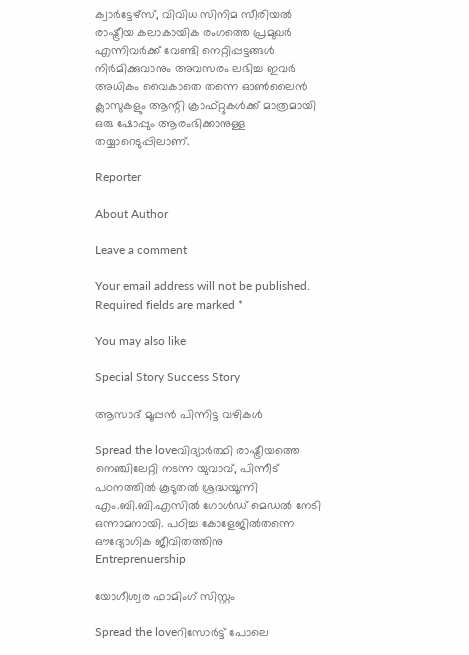ക്വാര്‍ട്ടേഴ്‌സ്, വിവിധ സിനിമ സീരിയല്‍ രാഷ്ട്രീയ കലാകായിക രംഗത്തെ പ്രമുഖര്‍ എന്നിവര്‍ക്ക് വേണ്ടി നെറ്റിപ്പട്ടങ്ങള്‍ നിര്‍മിക്കുവാനും അവസരം ലഭിച്ച ഇവര്‍ അധികം വൈകാതെ തന്നെ ഓണ്‍ലൈന്‍ ക്ലാസുകളും ആന്റി ക്രാഫ്റ്റുകള്‍ക്ക് മാത്രമായി ഒരു ഷോപ്പും ആരംഭിക്കാനുള്ള തയ്യാറെടുപ്പിലാണ്.

Reporter

About Author

Leave a comment

Your email address will not be published. Required fields are marked *

You may also like

Special Story Success Story

ആസാദ് മൂപ്പന്‍ പിന്നിട്ട വഴികള്‍

Spread the loveവിദ്യാര്‍ത്ഥി രാഷ്ട്രീയത്തെ നെഞ്ചിലേറ്റി നടന്ന യുവാവ്, പിന്നീട് പഠനത്തില്‍ കൂടുതല്‍ ശ്രദ്ധയൂന്നി എം.ബി.ബി.എസില്‍ ഗോള്‍ഡ് മെഡല്‍ നേടി ഒന്നാമനായി. പഠിച്ച കോളേജില്‍തന്നെ ഔദ്യോഗിക ജീവിതത്തിനു
Entreprenuership

യോഗീശ്വര ഫാമിംഗ് സിസ്റ്റം

Spread the loveറിസോര്‍ട്ട് പോലെ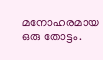മനോഹരമായ ഒരു തോട്ടം.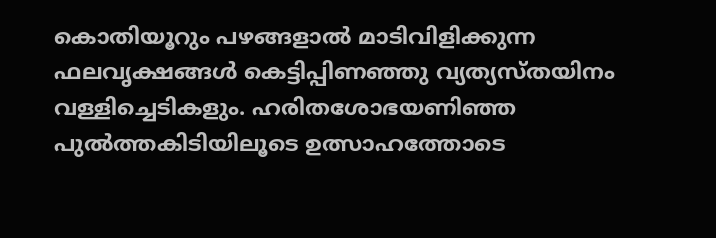കൊതിയൂറും പഴങ്ങളാല്‍ മാടിവിളിക്കുന്ന ഫലവൃക്ഷങ്ങള്‍ കെട്ടിപ്പിണഞ്ഞു വ്യത്യസ്തയിനം വള്ളിച്ചെടികളും. ഹരിതശോഭയണിഞ്ഞ പുല്‍ത്തകിടിയിലൂടെ ഉത്സാഹത്തോടെ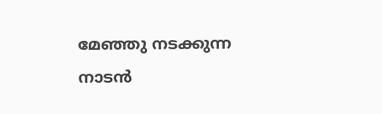മേഞ്ഞു നടക്കുന്ന നാടന്‍